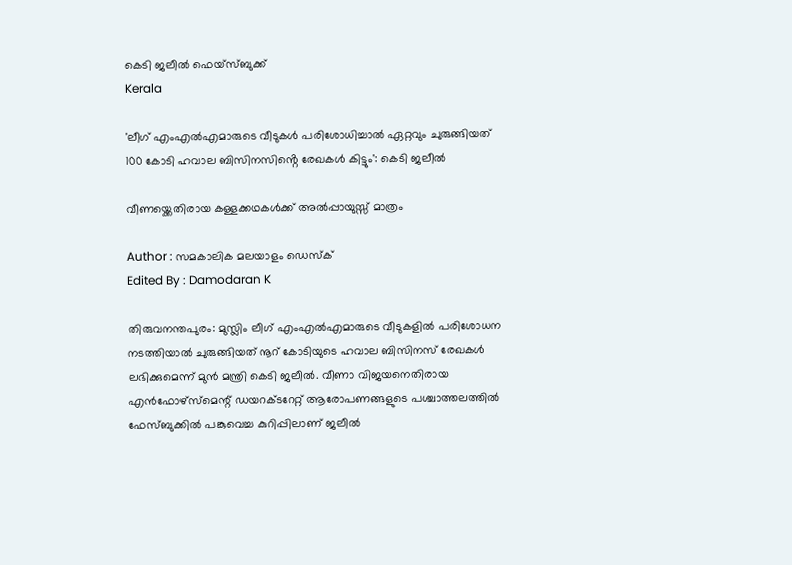കെടി ജലീൽ ഫെയ്സ്ബുക്ക്
Kerala

'ലീഗ് എംഎൽഎമാരുടെ വീടുകൾ പരിശോധിച്ചാൽ ഏറ്റവും ചുരുങ്ങിയത് 100 കോടി ഹവാല ബിസിനസിൻ്റെ രേഖകൾ കിട്ടും': കെടി ജലീൽ

വീണയ്ക്കെതിരായ കള്ളക്കഥകൾക്ക് അൽപ്പായുസ്സ് മാത്രം

Author : സമകാലിക മലയാളം ഡെസ്ക്
Edited By : Damodaran K

തിരുവനന്തപുരം: മുസ്ലിം ലീഗ് എംഎൽഎമാരുടെ വീടുകളിൽ പരിശോധന നടത്തിയാൽ ചുരുങ്ങിയത് നൂറ് കോടിയുടെ ഹവാല ബിസിനസ് രേഖകൾ ലഭിക്കുമെന്ന് മുൻ മന്ത്രി കെടി ജലീൽ. വീണാ വിജയനെതിരായ എൻഫോഴ്സ്മെന്റ് ഡയറക്ടറേറ്റ് ആരോപണങ്ങളുടെ പശ്ചാത്തലത്തിൽ ഫേസ്ബുക്കിൽ പങ്കുവെച്ച കുറിപ്പിലാണ് ജലീൽ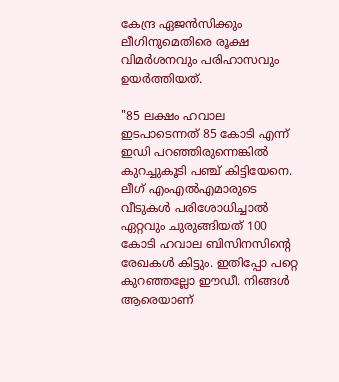കേന്ദ്ര ഏജൻസിക്കും ലീഗിനുമെതിരെ രൂക്ഷ വിമർശനവും പരിഹാസവും ഉയർത്തിയത്.

"85 ലക്ഷം ഹവാല ഇടപാടെന്നത് 85 കോടി എന്ന് ഇഡി പറഞ്ഞിരുന്നെങ്കിൽ കുറച്ചുകൂടി പഞ്ച് കിട്ടിയേനെ. ലീഗ് എംഎൽഎമാരുടെ വീടുകൾ പരിശോധിച്ചാൽ ഏറ്റവും ചുരുങ്ങിയത് 100 കോടി ഹവാല ബിസിനസിൻ്റെ രേഖകൾ കിട്ടും. ഇതിപ്പോ പറ്റെ കുറഞ്ഞല്ലോ ഈഡീ. നിങ്ങൾ ആരെയാണ്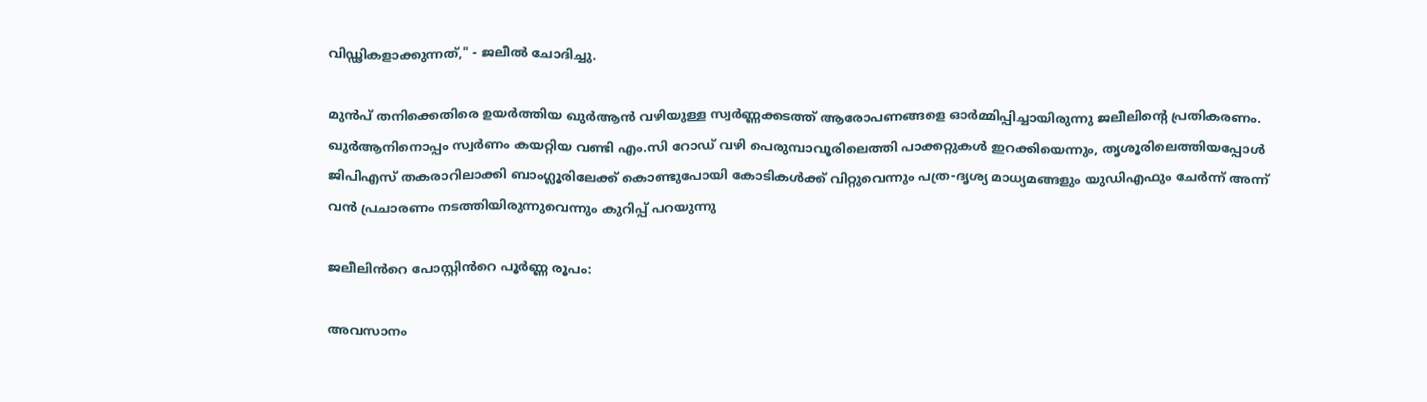വിഡ്ഢികളാക്കുന്നത്," - ജലീൽ ചോദിച്ചു.

മുൻപ് തനിക്കെതിരെ ഉയർത്തിയ ഖുർആൻ വഴിയുള്ള സ്വർണ്ണക്കടത്ത് ആരോപണങ്ങളെ ഓർമ്മിപ്പിച്ചായിരുന്നു ജലീലിന്റെ പ്രതികരണം. ഖുർആനിനൊപ്പം സ്വർണം കയറ്റിയ വണ്ടി എം.സി റോഡ് വഴി പെരുമ്പാവൂരിലെത്തി പാക്കറ്റുകൾ ഇറക്കിയെന്നും, തൃശൂരിലെത്തിയപ്പോൾ ജിപിഎസ് തകരാറിലാക്കി ബാംഗ്ലൂരിലേക്ക് കൊണ്ടുപോയി കോടികൾക്ക് വിറ്റുവെന്നും പത്ര-ദൃശ്യ മാധ്യമങ്ങളും യുഡിഎഫും ചേർന്ന് അന്ന് വൻ പ്രചാരണം നടത്തിയിരുന്നുവെന്നും കുറിപ്പ് പറയുന്നു

ജലീലിൻറെ പോസ്റ്റിൻറെ പൂർണ്ണ രൂപം:

അവസാനം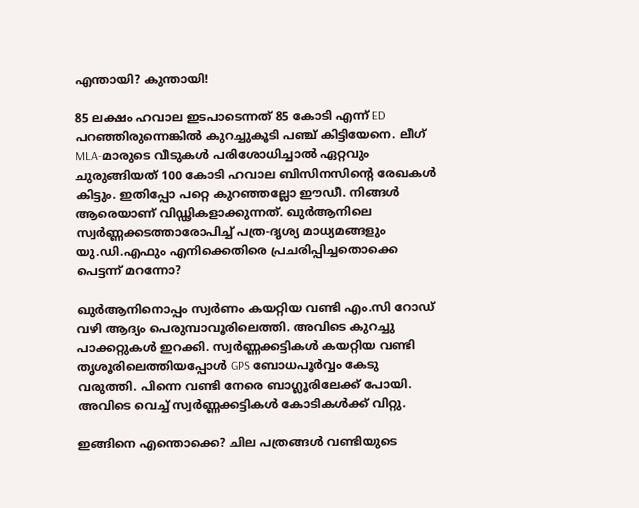എന്തായി? കുന്തായി!

85 ലക്ഷം ഹവാല ഇടപാടെന്നത് 85 കോടി എന്ന് ED പറഞ്ഞിരുന്നെങ്കിൽ കുറച്ചുകൂടി പഞ്ച് കിട്ടിയേനെ. ലീഗ് MLA-മാരുടെ വീടുകൾ പരിശോധിച്ചാൽ ഏറ്റവും ചുരുങ്ങിയത് 100 കോടി ഹവാല ബിസിനസിൻ്റെ രേഖകൾ കിട്ടും. ഇതിപ്പോ പറ്റെ കുറഞ്ഞല്ലോ ഈഡീ. നിങ്ങൾ ആരെയാണ് വിഡ്ഢികളാക്കുന്നത്. ഖുർആനിലെ സ്വർണ്ണക്കടത്താരോപിച്ച് പത്ര-ദൃശ്യ മാധ്യമങ്ങളും യു.ഡി.എഫും എനിക്കെതിരെ പ്രചരിപ്പിച്ചതൊക്കെ പെട്ടന്ന് മറന്നോ?

ഖുർആനിനൊപ്പം സ്വർണം കയറ്റിയ വണ്ടി എം.സി റോഡ് വഴി ആദ്യം പെരുമ്പാവൂരിലെത്തി. അവിടെ കുറച്ചു പാക്കറ്റുകൾ ഇറക്കി. സ്വർണ്ണക്കട്ടികൾ കയറ്റിയ വണ്ടി തൃശൂരിലെത്തിയപ്പോൾ GPS ബോധപൂർവ്വം കേടു വരുത്തി. പിന്നെ വണ്ടി നേരെ ബാഗ്ലൂരിലേക്ക് പോയി. അവിടെ വെച്ച് സ്വർണ്ണക്കട്ടികൾ കോടികൾക്ക് വിറ്റു.

ഇങ്ങിനെ എന്തൊക്കെ? ചില പത്രങ്ങൾ വണ്ടിയുടെ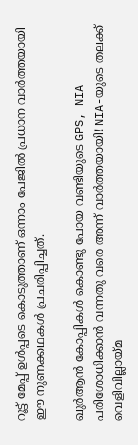റൂട്ട് മേപ്പ് ഉൾപ്പടെ കൊടുത്താണ് ഒന്നാം പേജിൽ പ്രധാന വാർത്തയായി ഈ നുണക്കഥകൾ പ്രചരിപ്പിച്ചത്.

ഖുർആൻ കോപ്പികൾ കൊണ്ടു പോയ വണ്ടിയുടെ GPS, NIA പരിശോധിക്കാൻ വന്നതു വരെ അന്ന് വാർത്തയായി! NIA-യുടെ തലക്ക് വെളിവില്ലായ്മ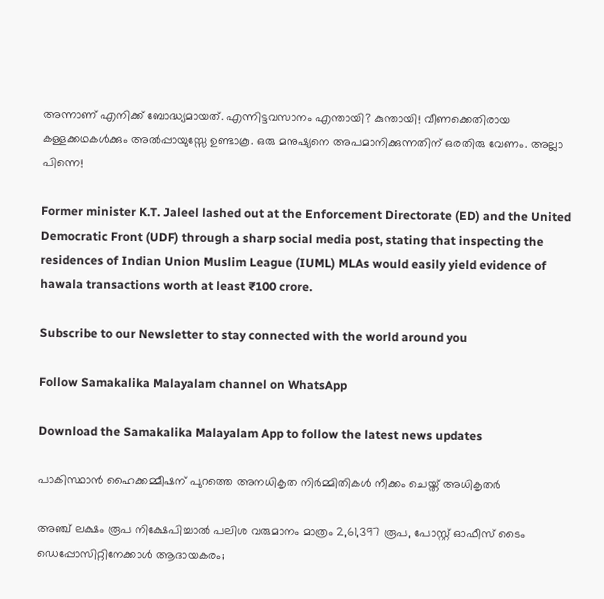അന്നാണ് എനിക്ക് ബോദ്ധ്യമായത്. എന്നിട്ടവസാനം എന്തായി? കുന്തായി! വീണക്കെതിരായ കള്ളക്കഥകൾക്കും അൽപ്പായുസ്സേ ഉണ്ടാകൂ. ഒരു മനുഷ്യനെ അപമാനിക്കുന്നതിന് ഒരതിരു വേണം. അല്ലാ പിന്നെ!

Former minister K.T. Jaleel lashed out at the Enforcement Directorate (ED) and the United Democratic Front (UDF) through a sharp social media post, stating that inspecting the residences of Indian Union Muslim League (IUML) MLAs would easily yield evidence of hawala transactions worth at least ₹100 crore.

Subscribe to our Newsletter to stay connected with the world around you

Follow Samakalika Malayalam channel on WhatsApp

Download the Samakalika Malayalam App to follow the latest news updates

പാകിസ്ഥാന്‍ ഹൈക്കമ്മീഷന് പുറത്തെ അനധികൃത നിര്‍മ്മിതികള്‍ നീക്കം ചെയ്ത് അധികൃതര്‍

അഞ്ച് ലക്ഷം രൂപ നിക്ഷേപിച്ചാല്‍ പലിശ വരുമാനം മാത്രം 2,61,397 രൂപ, പോസ്റ്റ് ഓഫീസ് ടൈം ഡെപ്പോസിറ്റിനേക്കാള്‍ ആദായകരം;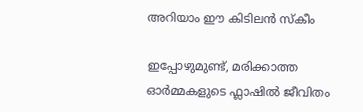അറിയാം ഈ കിടിലന്‍ സ്‌കീം

ഇപ്പോഴുമുണ്ട്, മരിക്കാത്ത ഓർമ്മകളുടെ ഫ്ലാഷിൽ ജീവിതം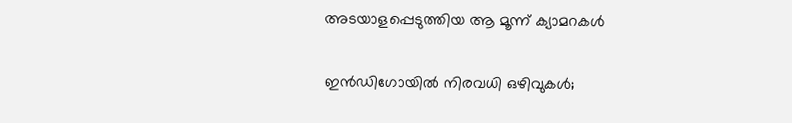അടയാളപ്പെടുത്തിയ ആ മൂന്ന് ക്യാമറകൾ

ഇൻഡിഗോയിൽ നിരവധി ഒഴിവുകൾ;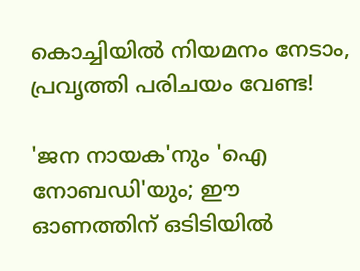കൊച്ചിയിൽ നിയമനം നേടാം, പ്രവൃത്തി പരിചയം വേണ്ട!

'ജന നായ‌ക'നും 'ഐ നോബഡി'യും; ഈ ഓണത്തിന് ഒടിടിയിൽ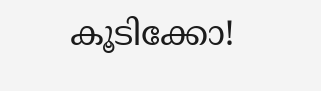കൂടിക്കോ!